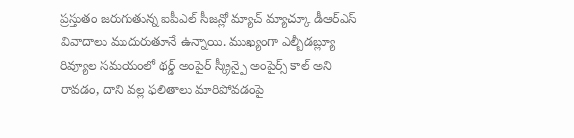ప్రస్తుతం జరుగుతున్న ఐపీఎల్ సీజన్లో మ్యాచ్ మ్యాచ్కూ డీఆర్ఎస్ వివాదాలు ముదురుతూనే ఉన్నాయి. ముఖ్యంగా ఎల్బీడబ్ల్యూ రివ్యూల సమయంలో థర్డ్ అంపైర్ స్క్రీన్పై అంపైర్స్ కాల్ అని రావడం, దాని వల్ల ఫలితాలు మారిపోవడంపై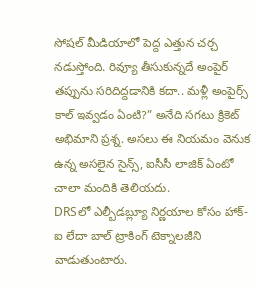సోషల్ మీడియాలో పెద్ద ఎత్తున చర్చ నడుస్తోంది. రివ్యూ తీసుకున్నదే అంపైర్ తప్పును సరిదిద్దడానికి కదా.. మళ్లీ అంపైర్స్ కాల్ ఇవ్వడం ఏంటి?” అనేది సగటు క్రికెట్ అభిమాని ప్రశ్న. అసలు ఈ నియమం వెనుక ఉన్న అసలైన సైన్స్, ఐసీసీ లాజిక్ ఏంటో చాలా మందికి తెలియదు.
DRSలో ఎల్బీడబ్ల్యూ నిర్ణయాల కోసం హాక్-ఐ లేదా బాల్ ట్రాకింగ్ టెక్నాలజీని వాడుతుంటారు.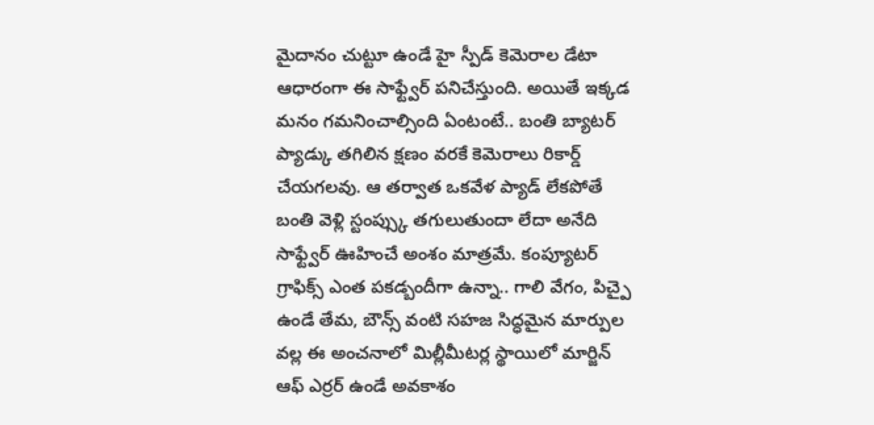మైదానం చుట్టూ ఉండే హై స్పీడ్ కెమెరాల డేటా ఆధారంగా ఈ సాఫ్ట్వేర్ పనిచేస్తుంది. అయితే ఇక్కడ మనం గమనించాల్సింది ఏంటంటే.. బంతి బ్యాటర్ ప్యాడ్కు తగిలిన క్షణం వరకే కెమెరాలు రికార్డ్ చేయగలవు. ఆ తర్వాత ఒకవేళ ప్యాడ్ లేకపోతే బంతి వెళ్లి స్టంప్స్కు తగులుతుందా లేదా అనేది సాఫ్ట్వేర్ ఊహించే అంశం మాత్రమే. కంప్యూటర్ గ్రాఫిక్స్ ఎంత పకడ్బందీగా ఉన్నా.. గాలి వేగం, పిచ్పై ఉండే తేమ, బౌన్స్ వంటి సహజ సిద్ధమైన మార్పుల వల్ల ఈ అంచనాలో మిల్లీమీటర్ల స్థాయిలో మార్జిన్ ఆఫ్ ఎర్రర్ ఉండే అవకాశం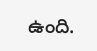ఉంది.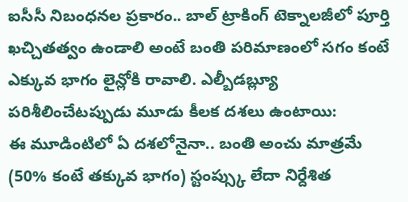ఐసీసీ నిబంధనల ప్రకారం.. బాల్ ట్రాకింగ్ టెక్నాలజీలో పూర్తి ఖచ్చితత్వం ఉండాలి అంటే బంతి పరిమాణంలో సగం కంటే ఎక్కువ భాగం లైన్లోకి రావాలి. ఎల్బీడబ్ల్యూ పరిశీలించేటప్పుడు మూడు కీలక దశలు ఉంటాయి:
ఈ మూడింటిలో ఏ దశలోనైనా.. బంతి అంచు మాత్రమే (50% కంటే తక్కువ భాగం) స్టంప్స్కు లేదా నిర్దేశిత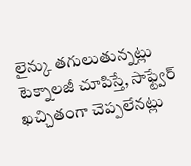లైన్కు తగులుతున్నట్లు టెక్నాలజీ చూపిస్తే, సాఫ్ట్వేర్ ఖచ్చితంగా చెప్పలేనట్లు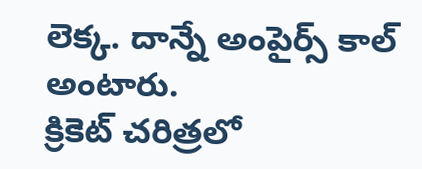లెక్క. దాన్నే అంపైర్స్ కాల్ అంటారు.
క్రికెట్ చరిత్రలో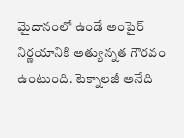మైదానంలో ఉండే అంపైర్ నిర్ణయానికి అత్యున్నత గౌరవం ఉంటుంది. టెక్నాలజీ అనేది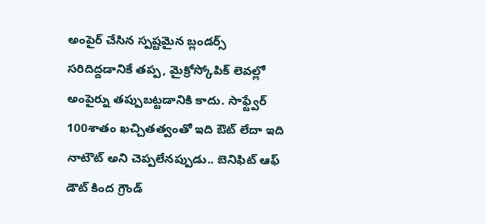అంపైర్ చేసిన స్పష్టమైన బ్లండర్స్ సరిదిద్దడానికే తప్ప, మైక్రోస్కోపిక్ లెవల్లో అంపైర్ను తప్పుబట్టడానికి కాదు. సాఫ్ట్వేర్ 100శాతం ఖచ్చితత్వంతో ఇది ఔట్ లేదా ఇది నాటౌట్ అని చెప్పలేనప్పుడు.. బెనిఫిట్ ఆఫ్ డౌట్ కింద గ్రౌండ్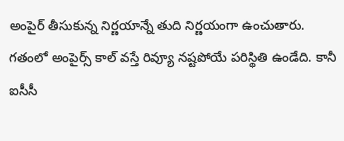అంపైర్ తీసుకున్న నిర్ణయాన్నే తుది నిర్ణయంగా ఉంచుతారు.
గతంలో అంపైర్స్ కాల్ వస్తే రివ్యూ నష్టపోయే పరిస్థితి ఉండేది. కానీ ఐసీసీ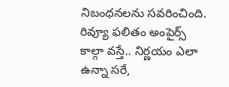నిబంధనలను సవరించింది. రివ్యూ ఫలితం అంపైర్స్ కాల్గా వస్తే.. నిర్ణయం ఎలా ఉన్నా సరే,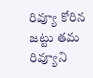రివ్యూ కోరిన జట్టు తమ రివ్యూని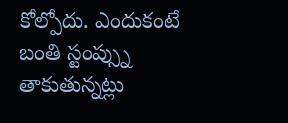కోల్పోదు. ఎందుకంటే బంతి స్టంప్స్ను తాకుతున్నట్లు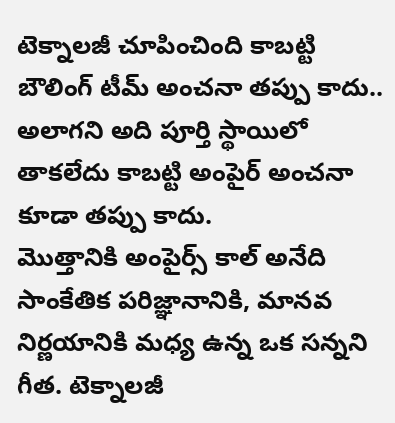టెక్నాలజీ చూపించింది కాబట్టి బౌలింగ్ టీమ్ అంచనా తప్పు కాదు.. అలాగని అది పూర్తి స్థాయిలో తాకలేదు కాబట్టి అంపైర్ అంచనా కూడా తప్పు కాదు.
మొత్తానికి అంపైర్స్ కాల్ అనేది సాంకేతిక పరిజ్ఞానానికి, మానవ నిర్ణయానికి మధ్య ఉన్న ఒక సన్నని గీత. టెక్నాలజీ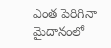ఎంత పెరిగినా మైదానంలో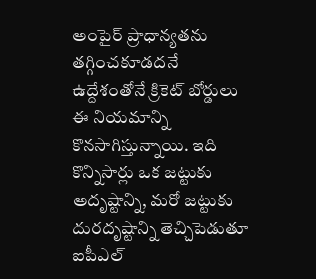అంపైర్ ప్రాధాన్యతను తగ్గించకూడదనే ఉద్దేశంతోనే క్రికెట్ బోర్డులు ఈ నియమాన్ని కొనసాగిస్తున్నాయి. ఇది కొన్నిసార్లు ఒక జట్టుకు అదృష్టాన్ని, మరో జట్టుకు దురదృష్టాన్ని తెచ్చిపెడుతూ ఐపీఎల్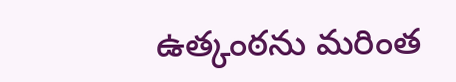ఉత్కంఠను మరింత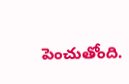పెంచుతోంది.